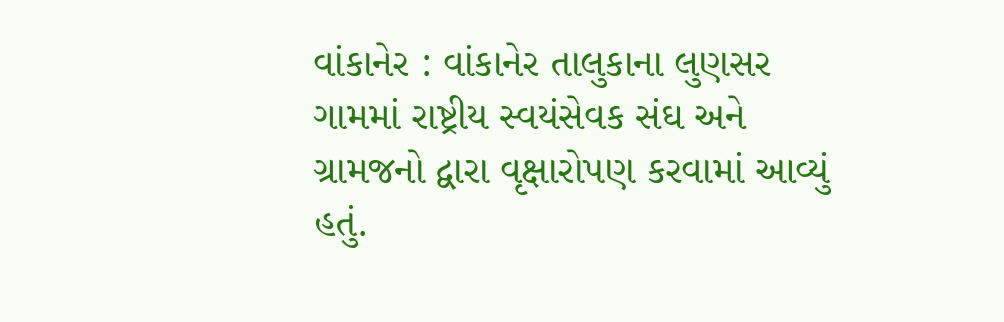વાંકાનેર : વાંકાનેર તાલુકાના લુણસર ગામમાં રાષ્ટ્રીય સ્વયંસેવક સંઘ અને ગ્રામજનો દ્વારા વૃક્ષારોપણ કરવામાં આવ્યું હતું.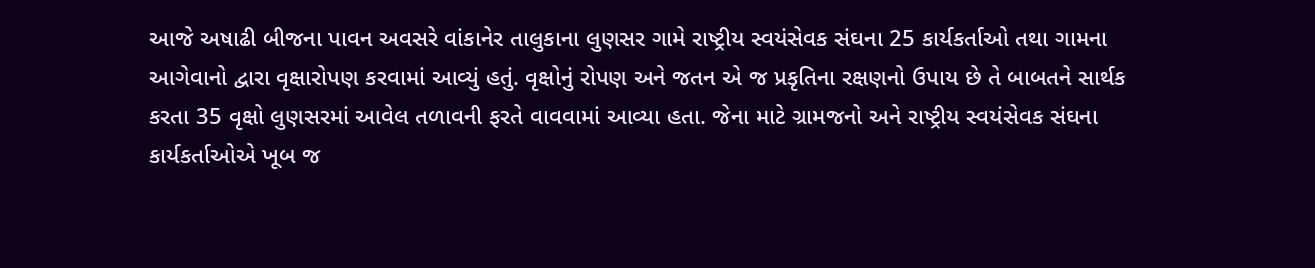આજે અષાઢી બીજના પાવન અવસરે વાંકાનેર તાલુકાના લુણસર ગામે રાષ્ટ્રીય સ્વયંસેવક સંઘના 25 કાર્યકર્તાઓ તથા ગામના આગેવાનો દ્વારા વૃક્ષારોપણ કરવામાં આવ્યું હતું. વૃક્ષોનું રોપણ અને જતન એ જ પ્રકૃતિના રક્ષણનો ઉપાય છે તે બાબતને સાર્થક કરતા 35 વૃક્ષો લુણસરમાં આવેલ તળાવની ફરતે વાવવામાં આવ્યા હતા. જેના માટે ગ્રામજનો અને રાષ્ટ્રીય સ્વયંસેવક સંઘના કાર્યકર્તાઓએ ખૂબ જ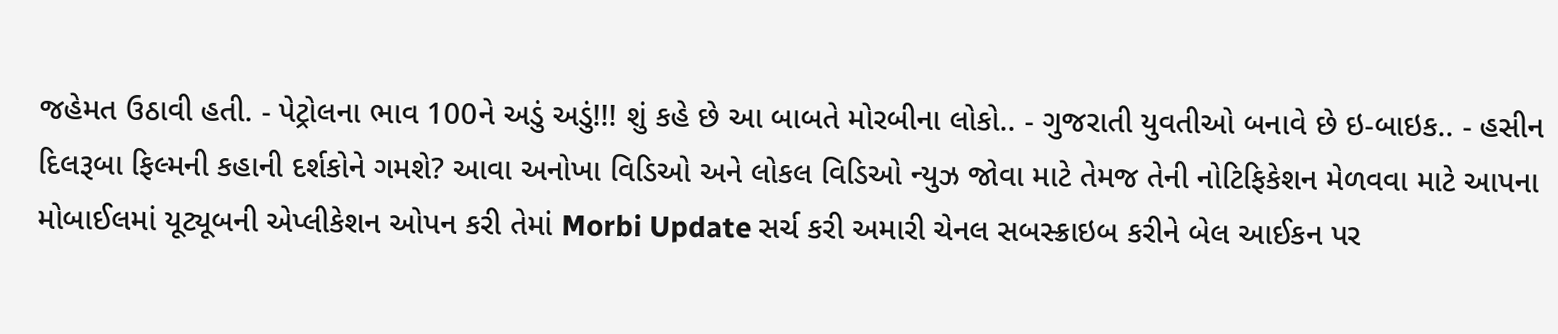જહેમત ઉઠાવી હતી. - પેટ્રોલના ભાવ 100ને અડું અડું!!! શું કહે છે આ બાબતે મોરબીના લોકો.. - ગુજરાતી યુવતીઓ બનાવે છે ઇ-બાઇક.. - હસીન દિલરૂબા ફિલ્મની કહાની દર્શકોને ગમશે? આવા અનોખા વિડિઓ અને લોકલ વિડિઓ ન્યુઝ જોવા માટે તેમજ તેની નોટિફિકેશન મેળવવા માટે આપના મોબાઈલમાં યૂટ્યૂબની એપ્લીકેશન ઓપન કરી તેમાં Morbi Update સર્ચ કરી અમારી ચેનલ સબસ્ક્રાઇબ કરીને બેલ આઈકન પર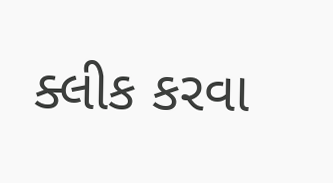ક્લીક કરવા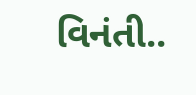વિનંતી..